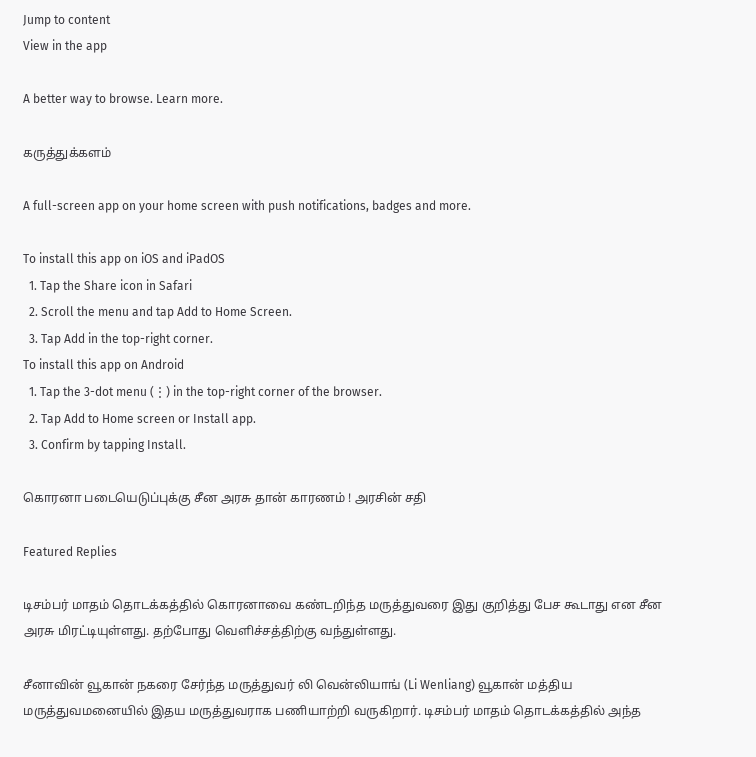Jump to content
View in the app

A better way to browse. Learn more.

கருத்துக்களம்

A full-screen app on your home screen with push notifications, badges and more.

To install this app on iOS and iPadOS
  1. Tap the Share icon in Safari
  2. Scroll the menu and tap Add to Home Screen.
  3. Tap Add in the top-right corner.
To install this app on Android
  1. Tap the 3-dot menu (⋮) in the top-right corner of the browser.
  2. Tap Add to Home screen or Install app.
  3. Confirm by tapping Install.

கொரனா படையெடுப்புக்கு சீன அரசு தான் காரணம் ! அரசின் சதி

Featured Replies

டிசம்பர் மாதம் தொடக்கத்தில் கொரனாவை கண்டறிந்த மருத்துவரை இது குறித்து பேச கூடாது என சீன அரசு மிரட்டியுள்ளது. தற்போது வெளிச்சத்திற்கு வந்துள்ளது.

சீனாவின் வூகான் நகரை சேர்ந்த மருத்துவர் லி வென்லியாங் (Li Wenliang) வூகான் மத்திய மருத்துவமனையில் இதய மருத்துவராக பணியாற்றி வருகிறார். டிசம்பர் மாதம் தொடக்கத்தில் அந்த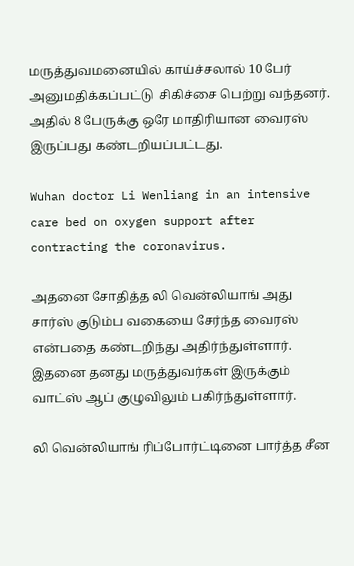மருத்துவமனையில் காய்ச்சலால் 10 பேர் அனுமதிக்கப்பட்டு  சிகிச்சை பெற்று வந்தனர். அதில் 8 பேருக்கு ஒரே மாதிரியான வைரஸ் இருப்பது கண்டறியப்பட்டது.

Wuhan doctor Li Wenliang in an intensive care bed on oxygen support after contracting the coronavirus.

அதனை சோதித்த லி வென்லியாங் அது சார்ஸ் குடும்ப வகையை சேர்ந்த வைரஸ் என்பதை கண்டறிந்து அதிர்ந்துள்ளார். இதனை தனது மருத்துவர்கள் இருக்கும் வாட்ஸ் ஆப் குழுவிலும் பகிர்ந்துள்ளார்.

லி வென்லியாங் ரிப்போர்ட்டினை பார்த்த சீன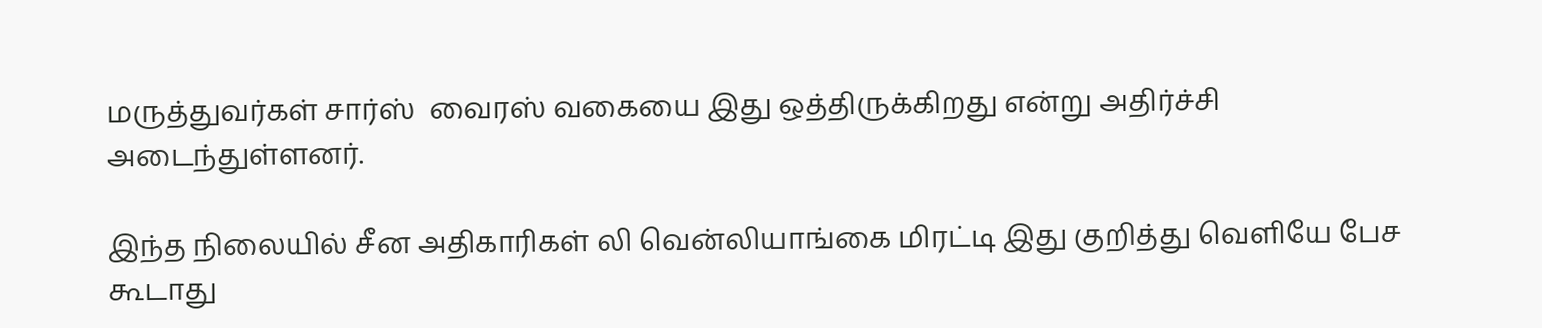மருத்துவர்கள் சார்ஸ்  வைரஸ் வகையை இது ஒத்திருக்கிறது என்று அதிர்ச்சி அடைந்துள்ளனர்.

இந்த நிலையில் சீன அதிகாரிகள் லி வென்லியாங்கை மிரட்டி இது குறித்து வெளியே பேச கூடாது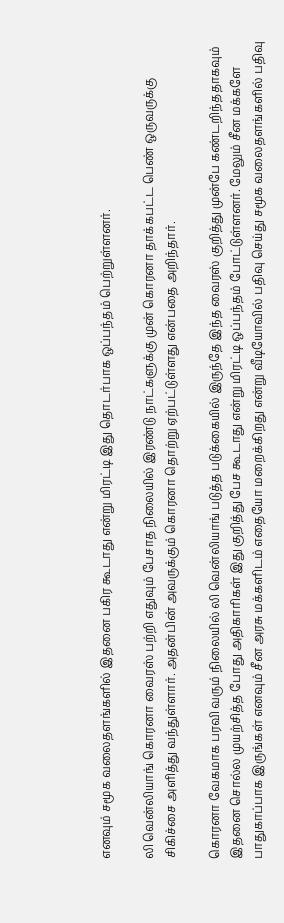எனவும் சமூக வலைதளங்களில் இதனை பகிர கூடாது என்று மிரட்டி இது தொடர்பாக ஒப்பந்தம் பெற்றுள்ளனர்.

லி வென்லியாங் கொரனா வைரஸ் பற்றி எதுவும் பேசாத நிலையில் இரண்டு நாட்களுக்கு முன் கொரனா தாக்கபட்ட பெண் ஒருவருக்கு சிகிச்சை அளித்து வந்துள்ளார். அதன்பின் அவருக்கும் கொரனா தொற்று ஏற்பட்டுள்ளது என்பதை அறிந்தார்.

கொரனா வேகமாக பரவி வரும் நிலையில் லி வென்லியாங் படுத்த படுக்கையில் இருந்தே இந்த வைரஸ் குறித்து முன்பே கண்டறிந்ததாகவும் இதனை சொல்ல முயற்சித்த போது அதிகாரிகள் இது குறித்து பேச கூடாது என்று மிரட்டி ஒப்பந்தம் போட்டுள்ளனர். மேலும் சீன மக்களே பாதுகாப்பாக இருங்கள் எனவும் சீன அரசு மக்களிடம் எதையோ மறைக்கிறது என்று வீடியோவில் பதிவு செய்து சமூக வலைதளங்களில் பதிவு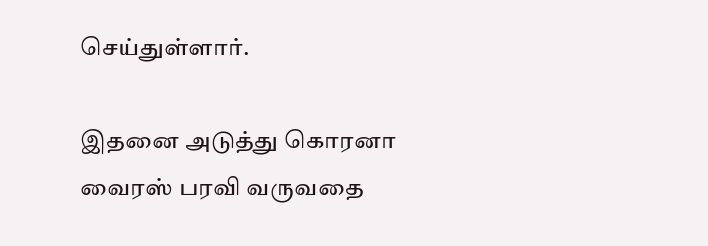செய்துள்ளார்.

இதனை அடுத்து கொரனா வைரஸ் பரவி வருவதை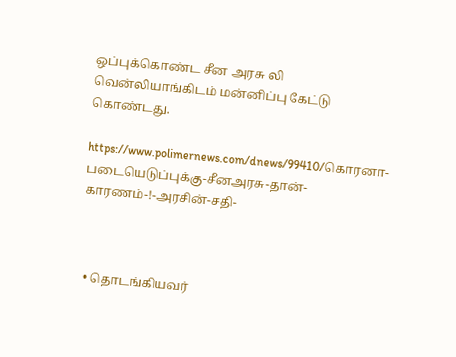ஒப்புக்கொண்ட சீன அரசு லி வென்லியாங்கிடம் மன்னிப்பு கேட்டு கொண்டது.

https://www.polimernews.com/dnews/99410/கொரனா-படையெடுப்புக்கு-சீனஅரசு-தான்-காரணம்-!-அரசின்-சதி-



  • தொடங்கியவர்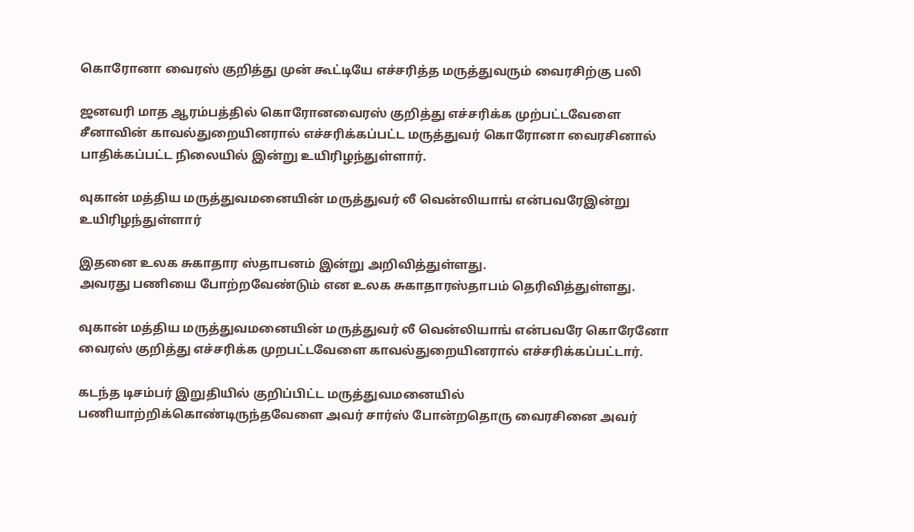கொரோனா வைரஸ் குறித்து முன் கூட்டியே எச்சரித்த மருத்துவரும் வைரசிற்கு பலி

ஜனவரி மாத ஆரம்பத்தில் கொரோனவைரஸ் குறித்து எச்சரிக்க முற்பட்டவேளை சீனாவின் காவல்துறையினரால் எச்சரிக்கப்பட்ட மருத்துவர் கொரோனா வைரசினால் பாதிக்கப்பட்ட நிலையில் இன்று உயிரிழந்துள்ளார்.

வுகான் மத்திய மருத்துவமனையின் மருத்துவர் லீ வென்லியாங் என்பவரேஇன்று உயிரிழந்துள்ளார்

இதனை உலக சுகாதார ஸ்தாபனம் இன்று அறிவித்துள்ளது.
அவரது பணியை போற்றவேண்டும் என உலக சுகாதாரஸ்தாபம் தெரிவித்துள்ளது.

வுகான் மத்திய மருத்துவமனையின் மருத்துவர் லீ வென்லியாங் என்பவரே கொரேனோ வைரஸ் குறித்து எச்சரிக்க முறபட்டவேளை காவல்துறையினரால் எச்சரிக்கப்பட்டார்.

கடந்த டிசம்பர் இறுதியில் குறிப்பிட்ட மருத்துவமனையில் பணியாற்றிக்கொண்டிருந்தவேளை அவர் சார்ஸ் போன்றதொரு வைரசினை அவர்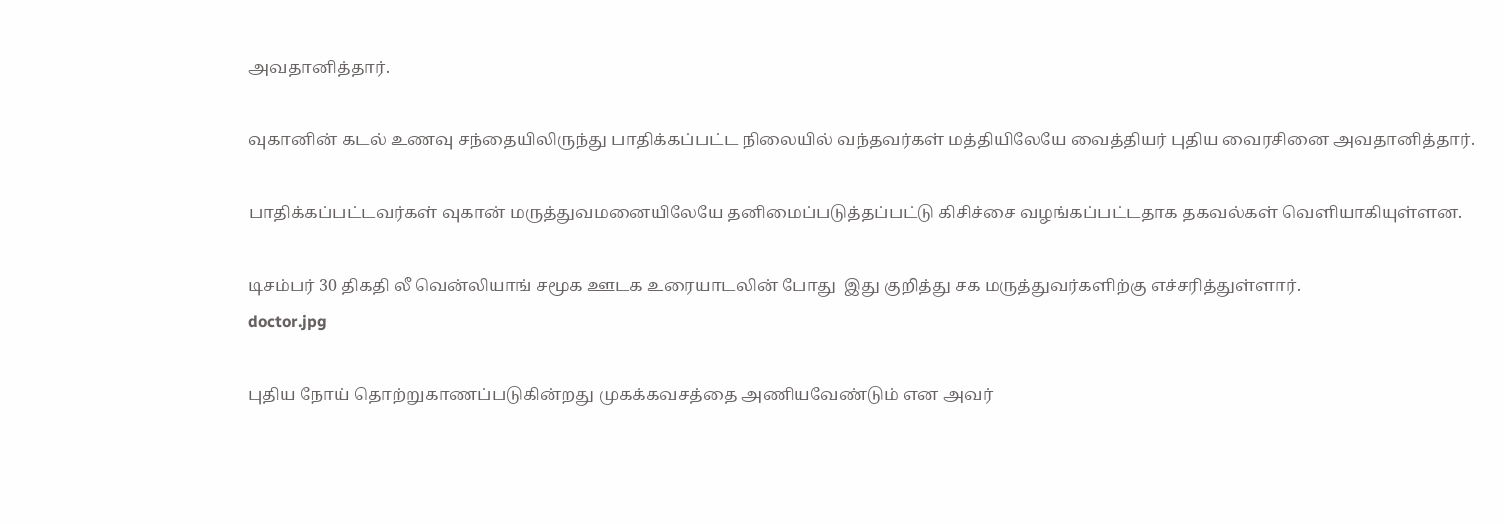அவதானித்தார்.

வுகானின் கடல் உணவு சந்தையிலிருந்து பாதிக்கப்பட்ட நிலையில் வந்தவர்கள் மத்தியிலேயே வைத்தியர் புதிய வைரசினை அவதானித்தார்.

பாதிக்கப்பட்டவர்கள் வுகான் மருத்துவமனையிலேயே தனிமைப்படுத்தப்பட்டு கிசிச்சை வழங்கப்பட்டதாக தகவல்கள் வெளியாகியுள்ளன.

டிசம்பர் 30 திகதி லீ வென்லியாங் சமூக ஊடக உரையாடலின் போது  இது குறித்து சக மருத்துவர்களிற்கு எச்சரித்துள்ளார்.
doctor.jpg

புதிய நோய் தொற்றுகாணப்படுகின்றது முகக்கவசத்தை அணியவேண்டும் என அவர்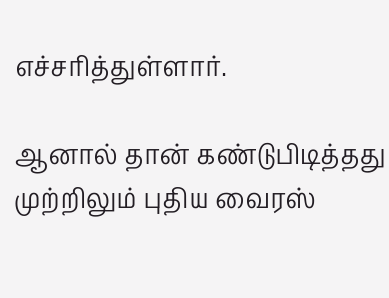எச்சரித்துள்ளார்.

ஆனால் தான் கண்டுபிடித்தது முற்றிலும் புதிய வைரஸ்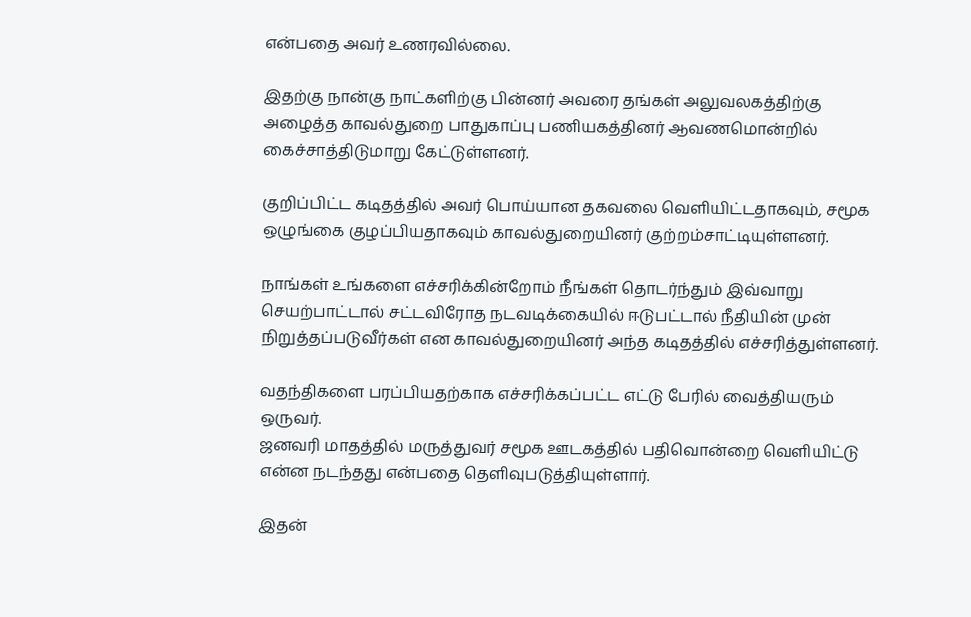என்பதை அவர் உணரவில்லை.

இதற்கு நான்கு நாட்களிற்கு பின்னர் அவரை தங்கள் அலுவலகத்திற்கு அழைத்த காவல்துறை பாதுகாப்பு பணியகத்தினர் ஆவணமொன்றில் கைச்சாத்திடுமாறு கேட்டுள்ளனர்.

குறிப்பிட்ட கடிதத்தில் அவர் பொய்யான தகவலை வெளியிட்டதாகவும், சமூக ஒழுங்கை குழப்பியதாகவும் காவல்துறையினர் குற்றம்சாட்டியுள்ளனர்.

நாங்கள் உங்களை எச்சரிக்கின்றோம் நீங்கள் தொடர்ந்தும் இவ்வாறு செயற்பாட்டால் சட்டவிரோத நடவடிக்கையில் ஈடுபட்டால் நீதியின் முன் நிறுத்தப்படுவீர்கள் என காவல்துறையினர் அந்த கடிதத்தில் எச்சரித்துள்ளனர்.

வதந்திகளை பரப்பியதற்காக எச்சரிக்கப்பட்ட எட்டு பேரில் வைத்தியரும் ஒருவர்.
ஜனவரி மாதத்தில் மருத்துவர் சமூக ஊடகத்தில் பதிவொன்றை வெளியிட்டு என்ன நடந்தது என்பதை தெளிவுபடுத்தியுள்ளார்.

இதன்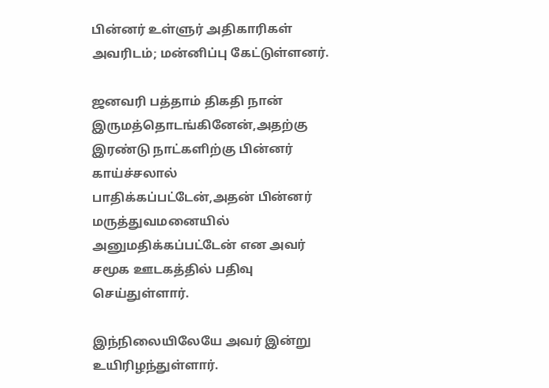பின்னர் உள்ளுர் அதிகாரிகள் அவரிடம்; மன்னிப்பு கேட்டுள்ளனர்.

ஜனவரி பத்தாம் திகதி நான் இருமத்தொடங்கினேன்,அதற்கு இரண்டு நாட்களிற்கு பின்னர் காய்ச்சலால் பாதிக்கப்பட்டேன்,அதன் பின்னர் மருத்துவமனையில் அனுமதிக்கப்பட்டேன் என அவர் சமூக ஊடகத்தில் பதிவு செய்துள்ளார்.

இந்நிலையிலேயே அவர் இன்று உயிரிழந்துள்ளார்.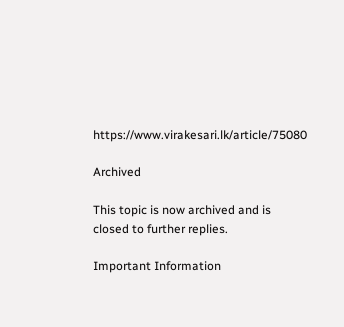https://www.virakesari.lk/article/75080

Archived

This topic is now archived and is closed to further replies.

Important Information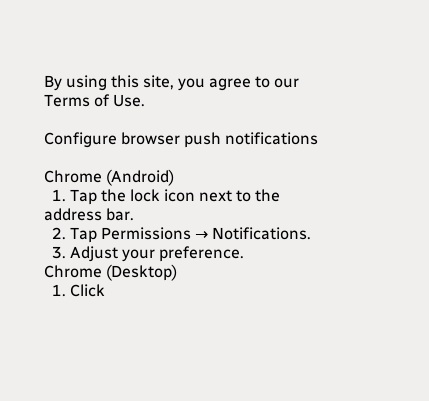By using this site, you agree to our Terms of Use.

Configure browser push notifications

Chrome (Android)
  1. Tap the lock icon next to the address bar.
  2. Tap Permissions → Notifications.
  3. Adjust your preference.
Chrome (Desktop)
  1. Click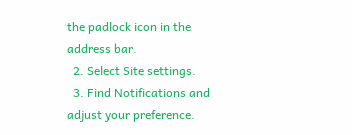the padlock icon in the address bar.
  2. Select Site settings.
  3. Find Notifications and adjust your preference.